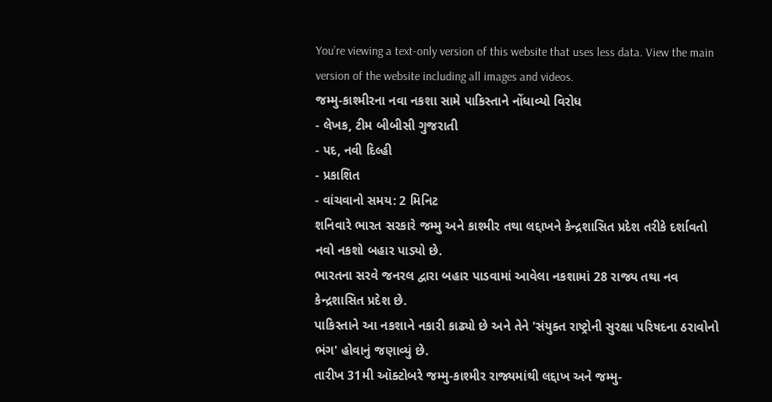You’re viewing a text-only version of this website that uses less data. View the main version of the website including all images and videos.
જમ્મુ-કાશ્મીરના નવા નકશા સામે પાકિસ્તાને નોંધાવ્યો વિરોધ
- લેખક, ટીમ બીબીસી ગુજરાતી
- પદ, નવી દિલ્હી
- પ્રકાશિત
- વાંચવાનો સમય: 2 મિનિટ
શનિવારે ભારત સરકારે જમ્મુ અને કાશ્મીર તથા લદ્દાખને કેન્દ્રશાસિત પ્રદેશ તરીકે દર્શાવતો નવો નકશો બહાર પાડ્યો છે.
ભારતના સરવે જનરલ દ્વારા બહાર પાડવામાં આવેલા નકશામાં 28 રાજ્ય તથા નવ કેન્દ્રશાસિત પ્રદેશ છે.
પાકિસ્તાને આ નકશાને નકારી કાઢ્યો છે અને તેને 'સંયુક્ત રાષ્ટ્રોની સુરક્ષા પરિષદના ઠરાવોનો ભંગ' હોવાનું જણાવ્યું છે.
તારીખ 31મી ઑક્ટોબરે જમ્મુ-કાશ્મીર રાજ્યમાંથી લદ્દાખ અને જમ્મુ-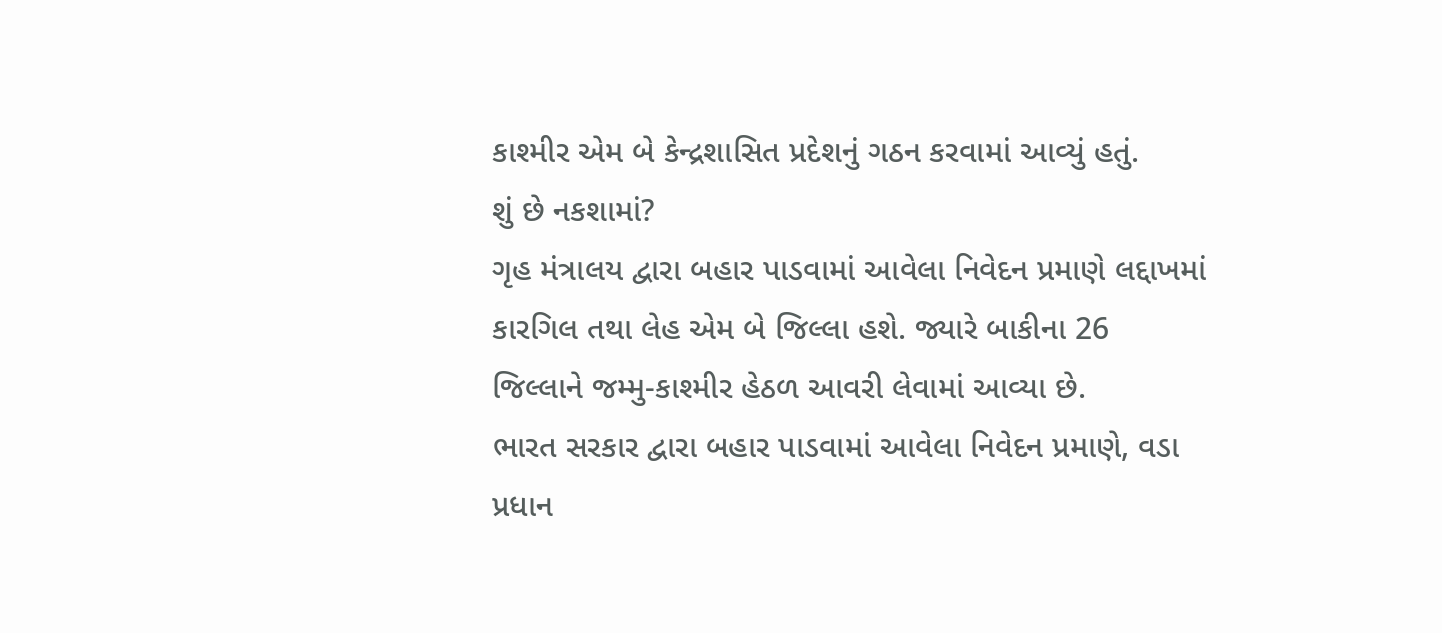કાશ્મીર એમ બે કેન્દ્રશાસિત પ્રદેશનું ગઠન કરવામાં આવ્યું હતું.
શું છે નકશામાં?
ગૃહ મંત્રાલય દ્વારા બહાર પાડવામાં આવેલા નિવેદન પ્રમાણે લદ્દાખમાં કારગિલ તથા લેહ એમ બે જિલ્લા હશે. જ્યારે બાકીના 26 જિલ્લાને જમ્મુ-કાશ્મીર હેઠળ આવરી લેવામાં આવ્યા છે.
ભારત સરકાર દ્વારા બહાર પાડવામાં આવેલા નિવેદન પ્રમાણે, વડા પ્રધાન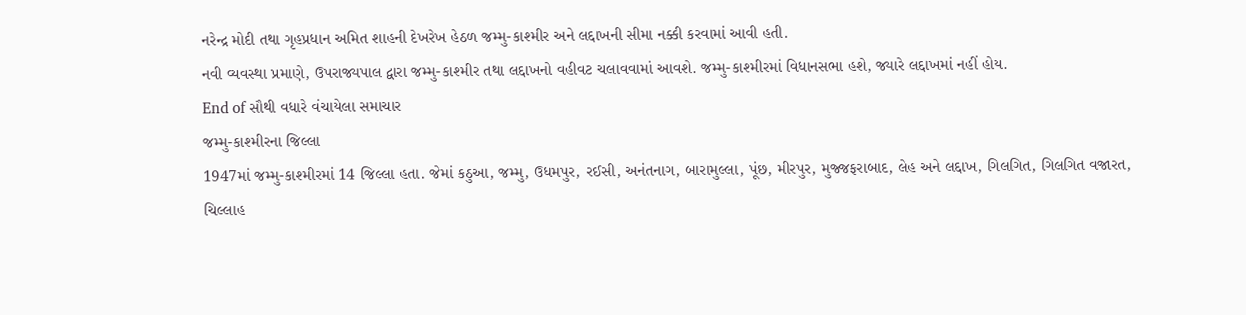નરેન્દ્ર મોદી તથા ગૃહપ્રધાન અમિત શાહની દેખરેખ હેઠળ જમ્મુ-કાશ્મીર અને લદ્દાખની સીમા નક્કી કરવામાં આવી હતી.
નવી વ્યવસ્થા પ્રમાણે, ઉપરાજ્યપાલ દ્વારા જમ્મુ-કાશ્મીર તથા લદ્દાખનો વહીવટ ચલાવવામાં આવશે. જમ્મુ-કાશ્મીરમાં વિધાનસભા હશે, જ્યારે લદ્દાખમાં નહીં હોય.
End of સૌથી વધારે વંચાયેલા સમાચાર
જમ્મુ-કાશ્મીરના જિલ્લા
1947માં જમ્મુ-કાશ્મીરમાં 14 જિલ્લા હતા. જેમાં કઠુઆ, જમ્મુ, ઉધમપુર, રઈસી, અનંતનાગ, બારામુલ્લા, પૂંછ, મીરપુર, મુજ્જફરાબાદ, લેહ અને લદ્દાખ, ગિલગિત, ગિલગિત વજારત, ચિલ્લાહ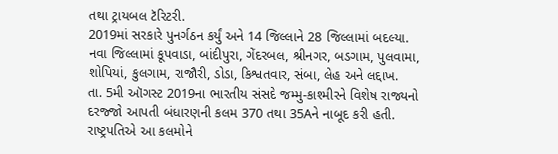તથા ટ્રાયબલ ટૅરિટરી.
2019માં સરકારે પુનર્ગઠન કર્યું અને 14 જિલ્લાને 28 જિલ્લામાં બદલ્યા. નવા જિલ્લામાં કૂપવાડા, બાંદીપુરા, ગેંદરબલ, શ્રીનગર, બડગામ, પુલવામા, શોપિયાં, કુલગામ, રાજૌરી, ડોડા, કિશ્વતવાર, સંબા, લેહ અને લદ્દાખ.
તા. 5મી ઑગસ્ટ 2019ના ભારતીય સંસદે જમ્મુ-કાશ્મીરને વિશેષ રાજ્યનો દરજ્જો આપતી બંધારણની કલમ 370 તથા 35Aને નાબૂદ કરી હતી.
રાષ્ટ્રપતિએ આ કલમોને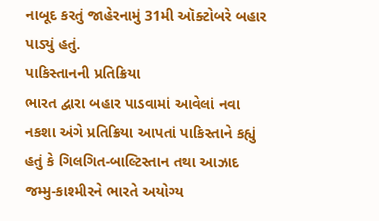નાબૂદ કરતું જાહેરનામું 31મી ઑક્ટોબરે બહાર પાડ્યું હતું.
પાકિસ્તાનની પ્રતિક્રિયા
ભારત દ્વારા બહાર પાડવામાં આવેલાં નવા નકશા અંગે પ્રતિક્રિયા આપતાં પાકિસ્તાને કહ્યું હતું કે ગિલગિત-બાલ્ટિસ્તાન તથા આઝાદ જમ્મુ-કાશ્મીરને ભારતે અયોગ્ય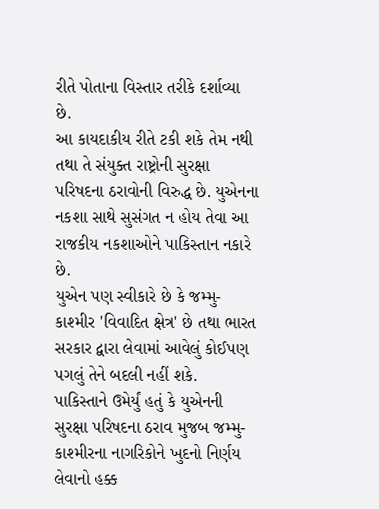રીતે પોતાના વિસ્તાર તરીકે દર્શાવ્યા છે.
આ કાયદાકીય રીતે ટકી શકે તેમ નથી તથા તે સંયુક્ત રાષ્ટ્રોની સુરક્ષા પરિષદના ઠરાવોની વિરુદ્ધ છે. યુએનના નકશા સાથે સુસંગત ન હોય તેવા આ રાજકીય નકશાઓને પાકિસ્તાન નકારે છે.
યુએન પણ સ્વીકારે છે કે જમ્મુ-કાશ્મીર 'વિવાદિત ક્ષેત્ર' છે તથા ભારત સરકાર દ્વારા લેવામાં આવેલું કોઈપણ પગલું તેને બદલી નહીં શકે.
પાકિસ્તાને ઉમેર્યું હતું કે યુએનની સુરક્ષા પરિષદના ઠરાવ મુજબ જમ્મુ-કાશ્મીરના નાગરિકોને ખુદનો નિર્ણય લેવાનો હક્ક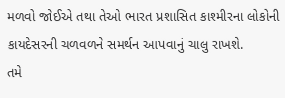મળવો જોઈએ તથા તેઓ ભારત પ્રશાસિત કાશ્મીરના લોકોની કાયદેસરની ચળવળને સમર્થન આપવાનું ચાલુ રાખશે.
તમે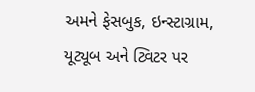અમને ફેસબુક, ઇન્સ્ટાગ્રામ, યૂટ્યૂબ અને ટ્વિટર પર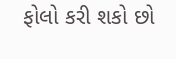ફોલો કરી શકો છો